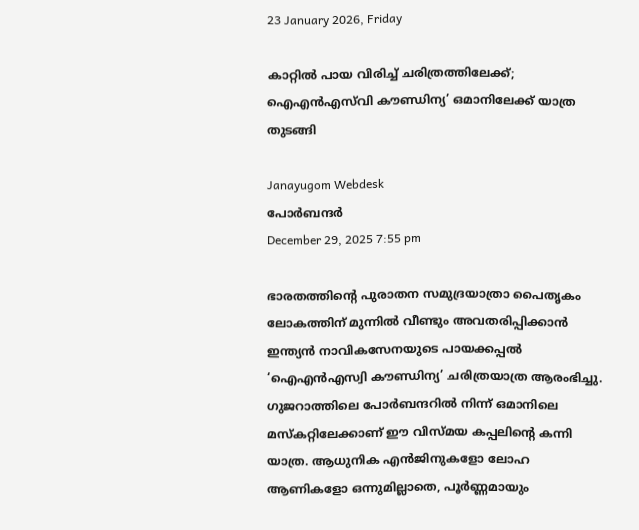23 January 2026, Friday

കാറ്റിൽ പായ വിരിച്ച് ചരിത്രത്തിലേക്ക്; ഐഎൻഎസ്‌വി കൗണ്ഡിന്യ’ ഒമാനിലേക്ക് യാത്ര തുടങ്ങി

Janayugom Webdesk
പോർബന്ദർ
December 29, 2025 7:55 pm

ഭാരതത്തിന്റെ പുരാതന സമുദ്രയാത്രാ പൈതൃകം ലോകത്തിന് മുന്നിൽ വീണ്ടും അവതരിപ്പിക്കാൻ ഇന്ത്യൻ നാവികസേനയുടെ പായക്കപ്പൽ ‘ഐഎൻഎസ്വി കൗണ്ഡിന്യ’ ചരിത്രയാത്ര ആരംഭിച്ചു. ഗുജറാത്തിലെ പോർബന്ദറിൽ നിന്ന് ഒമാനിലെ മസ്കറ്റിലേക്കാണ് ഈ വിസ്മയ കപ്പലിന്റെ കന്നി യാത്ര. ആധുനിക എൻജിനുകളോ ലോഹ ആണികളോ ഒന്നുമില്ലാതെ, പൂർണ്ണമായും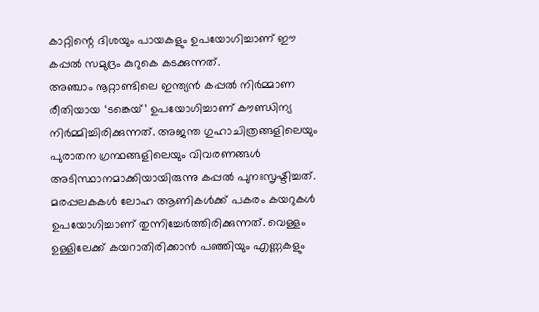കാറ്റിന്റെ ദിശയും പായകളും ഉപയോഗിച്ചാണ് ഈ കപ്പൽ സമുദ്രം കുറുകെ കടക്കുന്നത്.
അഞ്ചാം നൂറ്റാണ്ടിലെ ഇന്ത്യൻ കപ്പൽ നിർമ്മാണ രീതിയായ ‘ടങ്കെയ്’ ഉപയോഗിച്ചാണ് കൗണ്ഡിന്യ നിർമ്മിച്ചിരിക്കുന്നത്. അജന്ത ഗുഹാചിത്രങ്ങളിലെയും പുരാതന ഗ്രന്ഥങ്ങളിലെയും വിവരണങ്ങൾ അടിസ്ഥാനമാക്കിയായിരുന്നു കപ്പല്‍ പുനഃസൃഷ്ടിച്ചത്. മരപ്പലകകൾ ലോഹ ആണികൾക്ക് പകരം കയറുകൾ ഉപയോഗിച്ചാണ് തുന്നിച്ചേർത്തിരിക്കുന്നത്. വെള്ളം ഉള്ളിലേക്ക് കയറാതിരിക്കാൻ പഞ്ഞിയും എണ്ണകളും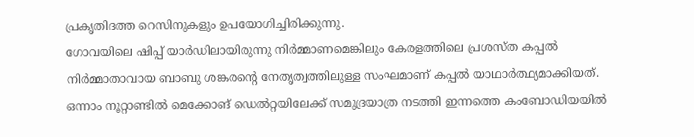പ്രകൃതിദത്ത റെസിനുകളും ഉപയോഗിച്ചിരിക്കുന്നു.
ഗോവയിലെ ഷിപ്പ് യാർഡിലായിരുന്നു നിര്‍മ്മാണമെങ്കിലും കേരളത്തിലെ പ്രശസ്ത കപ്പൽ നിർമ്മാതാവായ ബാബു ശങ്കരന്റെ നേതൃത്വത്തിലുള്ള സംഘമാണ് കപ്പൽ യാഥാർത്ഥ്യമാക്കിയത്. ഒന്നാം നൂറ്റാണ്ടിൽ മെക്കോങ് ഡെൽറ്റയിലേക്ക് സമുദ്രയാത്ര നടത്തി ഇന്നത്തെ കംബോഡിയയിൽ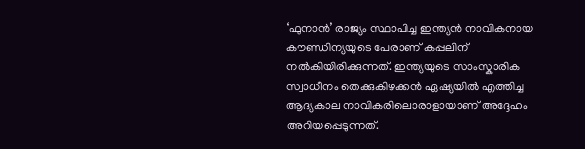‘ഫുനാൻ’ രാജ്യം സ്ഥാപിച്ച ഇന്ത്യൻ നാവികനായ കൗണ്ഡിന്യയുടെ പേരാണ് കപ്പലിന് നൽകിയിരിക്കുന്നത്. ഇന്ത്യയുടെ സാംസ്കാരിക സ്വാധീനം തെക്കുകിഴക്കൻ ഏഷ്യയിൽ എത്തിച്ച ആദ്യകാല നാവികരിലൊരാളായാണ് അദ്ദേഹം അറിയപ്പെടുന്നത്.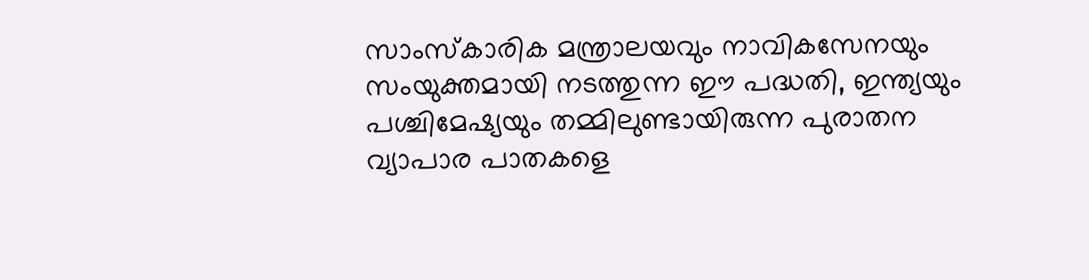സാംസ്കാരിക മന്ത്രാലയവും നാവികസേനയും സംയുക്തമായി നടത്തുന്ന ഈ പദ്ധതി, ഇന്ത്യയും പശ്ചിമേഷ്യയും തമ്മിലുണ്ടായിരുന്ന പുരാതന വ്യാപാര പാതകളെ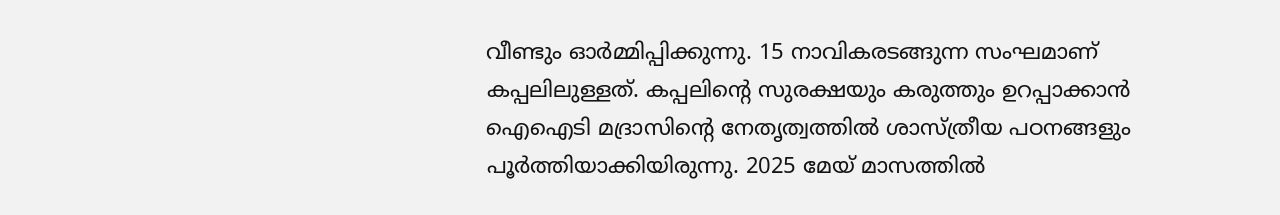വീണ്ടും ഓർമ്മിപ്പിക്കുന്നു. 15 നാവികരടങ്ങുന്ന സംഘമാണ് കപ്പലിലുള്ളത്. കപ്പലിന്റെ സുരക്ഷയും കരുത്തും ഉറപ്പാക്കാൻ ഐഐടി മദ്രാസിന്റെ നേതൃത്വത്തിൽ ശാസ്ത്രീയ പഠനങ്ങളും പൂർത്തിയാക്കിയിരുന്നു. 2025 മേയ് മാസത്തിൽ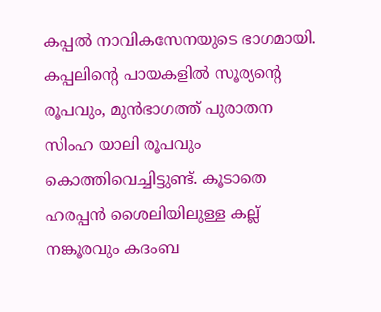കപ്പൽ നാവികസേനയുടെ ഭാഗമായി.
കപ്പലിന്റെ പായകളിൽ സൂര്യന്റെ രൂപവും, മുൻഭാഗത്ത് പുരാതന സിംഹ യാലി രൂപവും കൊത്തിവെച്ചിട്ടുണ്ട്. കൂടാതെ ഹരപ്പൻ ശൈലിയിലുള്ള കല്ല് നങ്കൂരവും കദംബ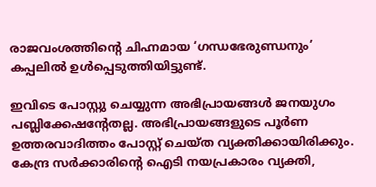രാജവംശത്തിന്റെ ചിഹ്നമായ ‘ഗന്ധഭേരുണ്ഡനും’ കപ്പലിൽ ഉൾപ്പെടുത്തിയിട്ടുണ്ട്.

ഇവിടെ പോസ്റ്റു ചെയ്യുന്ന അഭിപ്രായങ്ങള്‍ ജനയുഗം പബ്ലിക്കേഷന്റേതല്ല. അഭിപ്രായങ്ങളുടെ പൂര്‍ണ ഉത്തരവാദിത്തം പോസ്റ്റ് ചെയ്ത വ്യക്തിക്കായിരിക്കും. കേന്ദ്ര സര്‍ക്കാരിന്റെ ഐടി നയപ്രകാരം വ്യക്തി,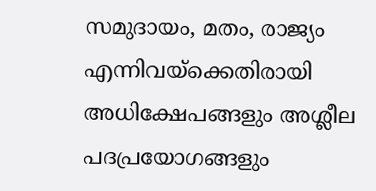സമുദായം, മതം, രാജ്യം എന്നിവയ്‌ക്കെതിരായി അധിക്ഷേപങ്ങളും അശ്ലീല പദപ്രയോഗങ്ങളും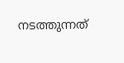നടത്തുന്നത്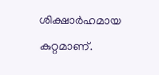ശിക്ഷാര്‍ഹമായ കുറ്റമാണ്.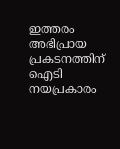ഇത്തരം അഭിപ്രായ പ്രകടനത്തിന് ഐടി നയപ്രകാരം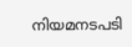നിയമനടപടി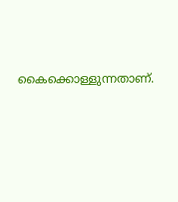കൈക്കൊള്ളുന്നതാണ്.